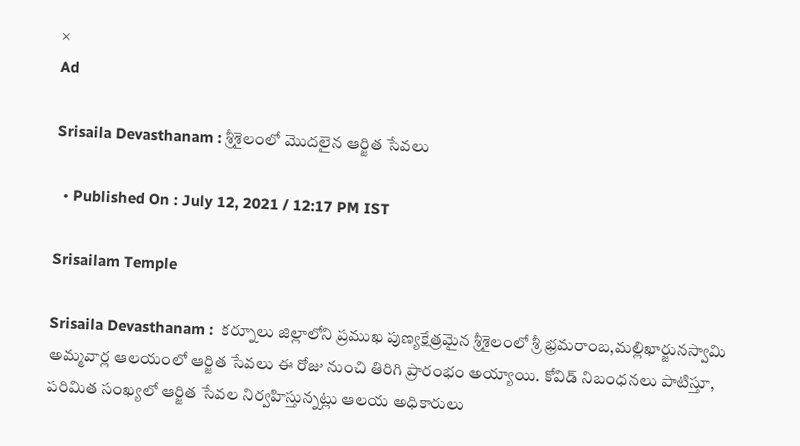×
Ad

Srisaila Devasthanam : శ్రీశైలంలో మొదలైన ఆర్జిత సేవలు

  • Published On : July 12, 2021 / 12:17 PM IST

Srisailam Temple

Srisaila Devasthanam :  కర్నూలు జిల్లాలోని ప్రముఖ పుణ్యక్షేత్రమైన శ్రీశైలంలో శ్రీ భ్రమరాంబ,మల్లిఖార్జునస్వామి అమ్మవార్ల ఆలయంలో ఆర్జిత సేవలు ఈ రోజు నుంచి తిరిగి ప్రారంభం అయ్యాయి. కోవిడ్ నిబంధనలు పాటిస్తూ, పరిమిత సంఖ్యలో ఆర్జిత సేవల నిర్వహిస్తున్నట్లు ఆలయ అధికారులు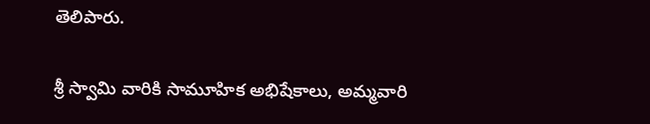తెలిపారు.

శ్రీ స్వామి వారికి సామూహిక అభిషేకాలు, అమ్మవారి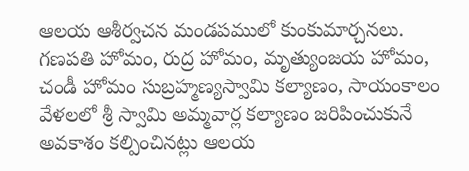ఆలయ ఆశీర్వచన మండపములో కుంకుమార్చనలు. గణపతి హోమం, రుద్ర హోమం, మృత్యుంజయ హోమం, చండీ హోమం సుబ్రహ్మణ్యస్వామి కల్యాణం, సాయంకాలం వేళలలో శ్రీ స్వామి అమ్మవార్ల కల్యాణం జరిపించుకునే అవకాశం కల్పించినట్లు ఆలయ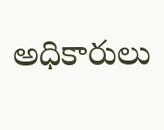అధికారులు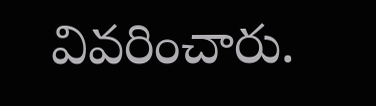వివరించారు.